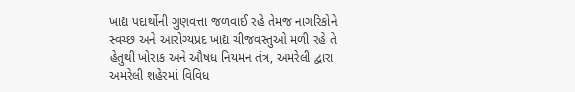ખાદ્ય પદાર્થોની ગુણવત્તા જળવાઈ રહે તેમજ નાગરિકોને સ્વચ્છ અને આરોગ્યપ્રદ ખાદ્ય ચીજવસ્તુઓ મળી રહે તે હેતુથી ખોરાક અને ઔષધ નિયમન તંત્ર, અમરેલી દ્વારા અમરેલી શહેરમાં વિવિધ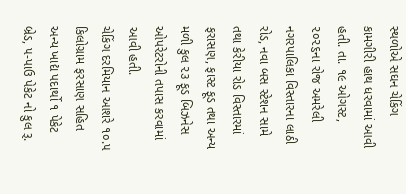સ્થળોએ સઘન ચેકિંગ કામગીરી હાથ ધરવામાં આવી હતી. તા. ૧૯ ઓગસ્ટ, ૨૦૨૬ના રોજ અમરેલી નગરપાલિકા વિસ્તારના લાઠી રોડ, નવા બસ સ્ટેશન સામે તથા કેરીયા રોડ વિસ્તારમાં ફરાસણ, ફાસ્ટ ફૂડ તથા અન્ય મળી કુલ ૨૩ ફૂડ બિઝનેસ ઓપરેટરોની તપાસ કરવામાં આવી હતી.
ચેકિંગ દરમિયાન આશરે ૧૦.૫ કિલોગ્રામ ફરસાણ સહિત અન્ય ખાદ્ય પદાર્થો ૧ પેકેટ બ્રેડ, ૫-પાઉ પેકેટ નો કુલ રૂ.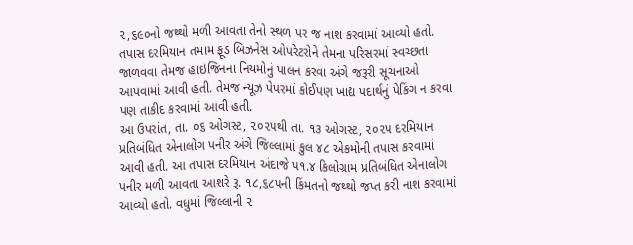૨,૬૯૦નો જથ્થો મળી આવતા તેનો સ્થળ પર જ નાશ કરવામાં આવ્યો હતો.
તપાસ દરમિયાન તમામ ફૂડ બિઝનેસ ઓપરેટરોને તેમના પરિસરમાં સ્વચ્છતા જાળવવા તેમજ હાઇજિનના નિયમોનું પાલન કરવા અંગે જરૂરી સૂચનાઓ આપવામાં આવી હતી. તેમજ ન્યૂઝ પેપરમાં કોઈપણ ખાદ્ય પદાર્થનું પેકિંગ ન કરવા પણ તાકીદ કરવામાં આવી હતી.
આ ઉપરાંત, તા. ૦૬ ઓગસ્ટ, ૨૦૨૫થી તા. ૧૩ ઓગસ્ટ, ૨૦૨૫ દરમિયાન પ્રતિબંધિત એનાલોગ પનીર અંગે જિલ્લામાં કુલ ૪૮ એકમોની તપાસ કરવામાં આવી હતી. આ તપાસ દરમિયાન અંદાજે ૫૧.૪ કિલોગ્રામ પ્રતિબંધિત એનાલોગ પનીર મળી આવતા આશરે રૂ. ૧૮,૬૮૫ની કિંમતનો જથ્થો જપ્ત કરી નાશ કરવામાં આવ્યો હતો. વધુમાં જિલ્લાની ૨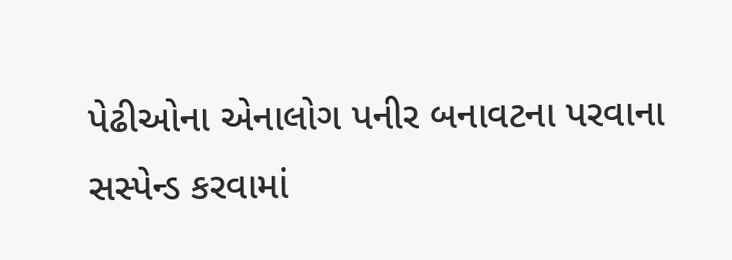પેઢીઓના એનાલોગ પનીર બનાવટના પરવાના સસ્પેન્ડ કરવામાં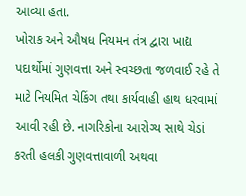આવ્યા હતા.
ખોરાક અને ઔષધ નિયમન તંત્ર દ્વારા ખાદ્ય પદાર્થોમાં ગુણવત્તા અને સ્વચ્છતા જળવાઈ રહે તે માટે નિયમિત ચેકિંગ તથા કાર્યવાહી હાથ ધરવામાં આવી રહી છે. નાગરિકોના આરોગ્ય સાથે ચેડાં કરતી હલકી ગુણવત્તાવાળી અથવા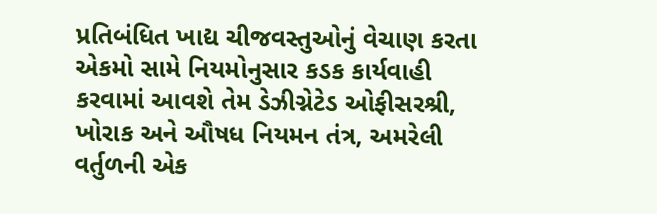પ્રતિબંધિત ખાદ્ય ચીજવસ્તુઓનું વેચાણ કરતા એકમો સામે નિયમોનુસાર કડક કાર્યવાહી કરવામાં આવશે તેમ ડેઝીગ્નેટેડ ઓફીસરશ્રી, ખોરાક અને ઔષધ નિયમન તંત્ર, અમરેલી વર્તુળની એક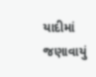યાદીમાં જણાવાયું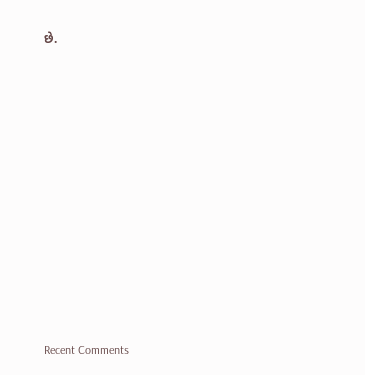છે.


















Recent Comments